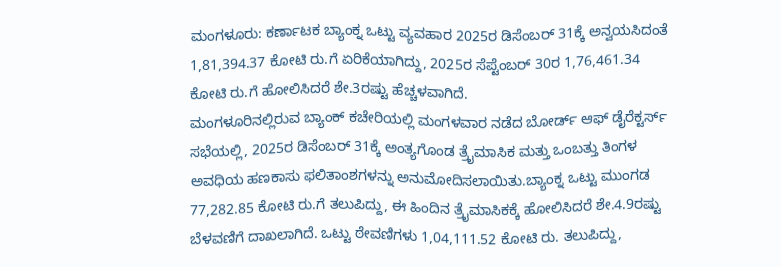ಮಂಗಳೂರು: ಕರ್ಣಾಟಕ ಬ್ಯಾಂಕ್ನ ಒಟ್ಟು ವ್ಯವಹಾರ 2025ರ ಡಿಸೆಂಬರ್ 31ಕ್ಕೆ ಅನ್ವಯಸಿದಂತೆ 1,81,394.37 ಕೋಟಿ ರು.ಗೆ ಏರಿಕೆಯಾಗಿದ್ದು, 2025ರ ಸೆಪ್ಟೆಂಬರ್ 30ರ 1,76,461.34 ಕೋಟಿ ರು.ಗೆ ಹೋಲಿಸಿದರೆ ಶೇ.3ರಷ್ಟು ಹೆಚ್ಚಳವಾಗಿದೆ.
ಮಂಗಳೂರಿನಲ್ಲಿರುವ ಬ್ಯಾಂಕ್ ಕಚೇರಿಯಲ್ಲಿ ಮಂಗಳವಾರ ನಡೆದ ಬೋರ್ಡ್ ಆಫ್ ಡೈರೆಕ್ಟರ್ಸ್ ಸಭೆಯಲ್ಲಿ, 2025ರ ಡಿಸೆಂಬರ್ 31ಕ್ಕೆ ಅಂತ್ಯಗೊಂಡ ತ್ರೈಮಾಸಿಕ ಮತ್ತು ಒಂಬತ್ತು ತಿಂಗಳ ಅವಧಿಯ ಹಣಕಾಸು ಫಲಿತಾಂಶಗಳನ್ನು ಅನುಮೋದಿಸಲಾಯಿತು.ಬ್ಯಾಂಕ್ನ ಒಟ್ಟು ಮುಂಗಡ 77,282.85 ಕೋಟಿ ರು.ಗೆ ತಲುಪಿದ್ದು, ಈ ಹಿಂದಿನ ತ್ರೈಮಾಸಿಕಕ್ಕೆ ಹೋಲಿಸಿದರೆ ಶೇ.4.9ರಷ್ಟು ಬೆಳವಣಿಗೆ ದಾಖಲಾಗಿದೆ. ಒಟ್ಟು ಠೇವಣಿಗಳು 1,04,111.52 ಕೋಟಿ ರು. ತಲುಪಿದ್ದು,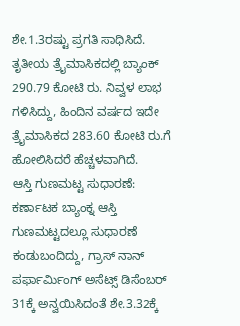ಶೇ.1.3ರಷ್ಟು ಪ್ರಗತಿ ಸಾಧಿಸಿದೆ. ತೃತೀಯ ತ್ರೈಮಾಸಿಕದಲ್ಲಿ ಬ್ಯಾಂಕ್ 290.79 ಕೋಟಿ ರು. ನಿವ್ವಳ ಲಾಭ ಗಳಿಸಿದ್ದು, ಹಿಂದಿನ ವರ್ಷದ ಇದೇ ತ್ರೈಮಾಸಿಕದ 283.60 ಕೋಟಿ ರು.ಗೆ ಹೋಲಿಸಿದರೆ ಹೆಚ್ಚಳವಾಗಿದೆ.
ಆಸ್ತಿ ಗುಣಮಟ್ಟ ಸುಧಾರಣೆ: ಕರ್ಣಾಟಕ ಬ್ಯಾಂಕ್ನ ಆಸ್ತಿ ಗುಣಮಟ್ಟದಲ್ಲೂ ಸುಧಾರಣೆ ಕಂಡುಬಂದಿದ್ದು, ಗ್ರಾಸ್ ನಾನ್ ಪರ್ಫಾರ್ಮಿಂಗ್ ಅಸೆಟ್ಸ್ ಡಿಸೆಂಬರ್ 31ಕ್ಕೆ ಅನ್ವಯಿಸಿದಂತೆ ಶೇ.3.32ಕ್ಕೆ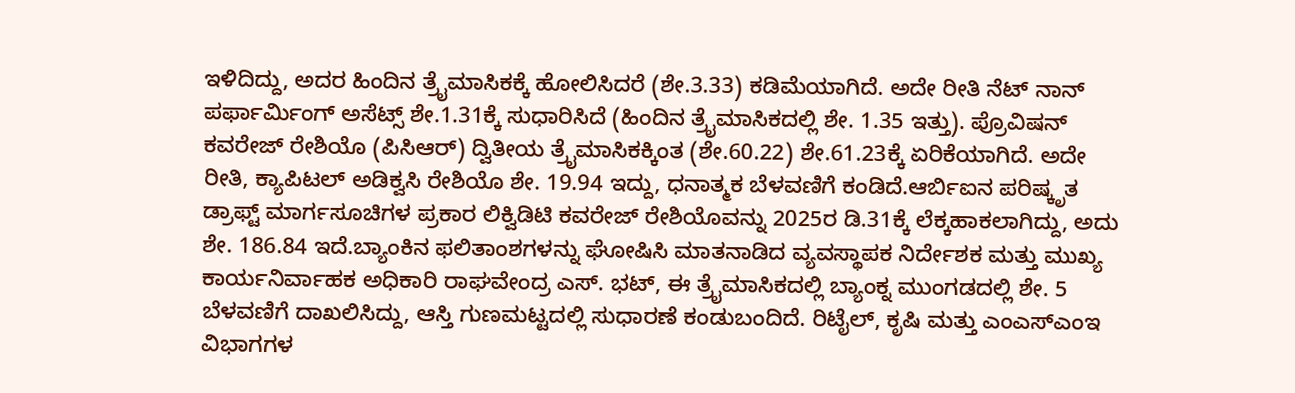ಇಳಿದಿದ್ದು, ಅದರ ಹಿಂದಿನ ತ್ರೈಮಾಸಿಕಕ್ಕೆ ಹೋಲಿಸಿದರೆ (ಶೇ.3.33) ಕಡಿಮೆಯಾಗಿದೆ. ಅದೇ ರೀತಿ ನೆಟ್ ನಾನ್ ಪರ್ಫಾರ್ಮಿಂಗ್ ಅಸೆಟ್ಸ್ ಶೇ.1.31ಕ್ಕೆ ಸುಧಾರಿಸಿದೆ (ಹಿಂದಿನ ತ್ರೈಮಾಸಿಕದಲ್ಲಿ ಶೇ. 1.35 ಇತ್ತು). ಪ್ರೊವಿಷನ್ ಕವರೇಜ್ ರೇಶಿಯೊ (ಪಿಸಿಆರ್) ದ್ವಿತೀಯ ತ್ರೈಮಾಸಿಕಕ್ಕಿಂತ (ಶೇ.60.22) ಶೇ.61.23ಕ್ಕೆ ಏರಿಕೆಯಾಗಿದೆ. ಅದೇ ರೀತಿ, ಕ್ಯಾಪಿಟಲ್ ಅಡಿಕ್ವಸಿ ರೇಶಿಯೊ ಶೇ. 19.94 ಇದ್ದು, ಧನಾತ್ಮಕ ಬೆಳವಣಿಗೆ ಕಂಡಿದೆ.ಆರ್ಬಿಐನ ಪರಿಷ್ಕೃತ ಡ್ರಾಫ್ಟ್ ಮಾರ್ಗಸೂಚಿಗಳ ಪ್ರಕಾರ ಲಿಕ್ವಿಡಿಟಿ ಕವರೇಜ್ ರೇಶಿಯೊವನ್ನು 2025ರ ಡಿ.31ಕ್ಕೆ ಲೆಕ್ಕಹಾಕಲಾಗಿದ್ದು, ಅದು ಶೇ. 186.84 ಇದೆ.ಬ್ಯಾಂಕಿನ ಫಲಿತಾಂಶಗಳನ್ನು ಘೋಷಿಸಿ ಮಾತನಾಡಿದ ವ್ಯವಸ್ಥಾಪಕ ನಿರ್ದೇಶಕ ಮತ್ತು ಮುಖ್ಯ ಕಾರ್ಯನಿರ್ವಾಹಕ ಅಧಿಕಾರಿ ರಾಘವೇಂದ್ರ ಎಸ್. ಭಟ್, ಈ ತ್ರೈಮಾಸಿಕದಲ್ಲಿ ಬ್ಯಾಂಕ್ನ ಮುಂಗಡದಲ್ಲಿ ಶೇ. 5 ಬೆಳವಣಿಗೆ ದಾಖಲಿಸಿದ್ದು, ಆಸ್ತಿ ಗುಣಮಟ್ಟದಲ್ಲಿ ಸುಧಾರಣೆ ಕಂಡುಬಂದಿದೆ. ರಿಟೈಲ್, ಕೃಷಿ ಮತ್ತು ಎಂಎಸ್ಎಂಇ ವಿಭಾಗಗಳ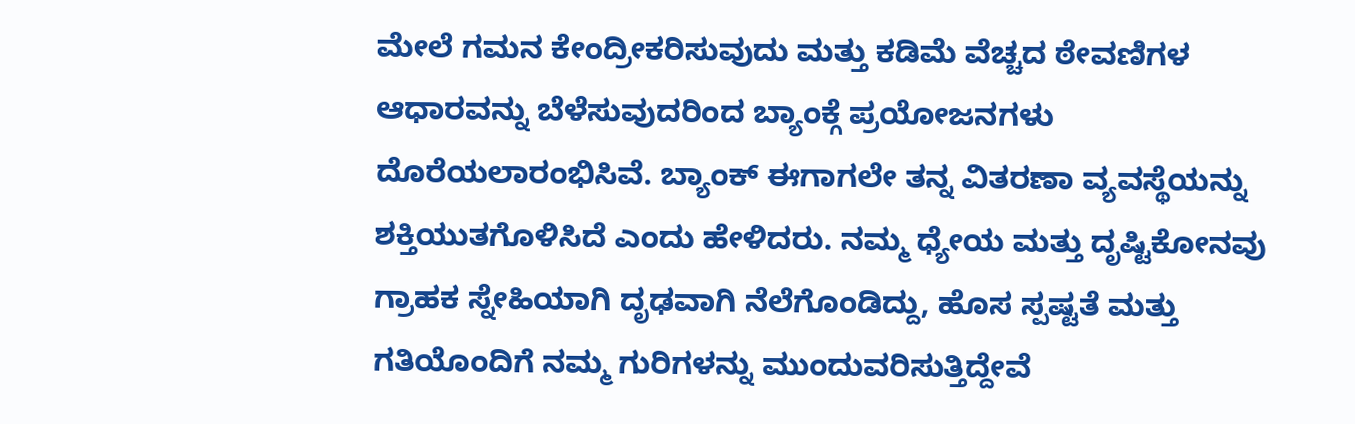ಮೇಲೆ ಗಮನ ಕೇಂದ್ರೀಕರಿಸುವುದು ಮತ್ತು ಕಡಿಮೆ ವೆಚ್ಚದ ಠೇವಣಿಗಳ ಆಧಾರವನ್ನು ಬೆಳೆಸುವುದರಿಂದ ಬ್ಯಾಂಕ್ಗೆ ಪ್ರಯೋಜನಗಳು ದೊರೆಯಲಾರಂಭಿಸಿವೆ. ಬ್ಯಾಂಕ್ ಈಗಾಗಲೇ ತನ್ನ ವಿತರಣಾ ವ್ಯವಸ್ಥೆಯನ್ನು ಶಕ್ತಿಯುತಗೊಳಿಸಿದೆ ಎಂದು ಹೇಳಿದರು. ನಮ್ಮ ಧ್ಯೇಯ ಮತ್ತು ದೃಷ್ಟಿಕೋನವು ಗ್ರಾಹಕ ಸ್ನೇಹಿಯಾಗಿ ದೃಢವಾಗಿ ನೆಲೆಗೊಂಡಿದ್ದು, ಹೊಸ ಸ್ಪಷ್ಟತೆ ಮತ್ತು ಗತಿಯೊಂದಿಗೆ ನಮ್ಮ ಗುರಿಗಳನ್ನು ಮುಂದುವರಿಸುತ್ತಿದ್ದೇವೆ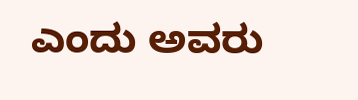ಎಂದು ಅವರು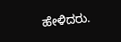ಹೇಳಿದರು.